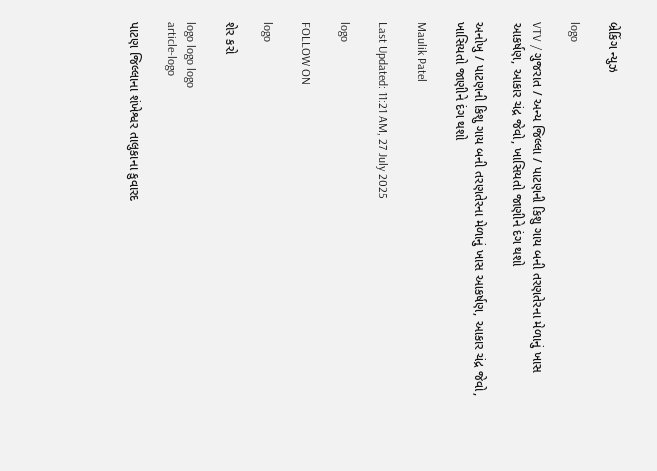બ્રેકિંગ ન્યુઝ

logo

VTV / ગુજરાત / અન્ય જિલ્લા / પાટણની કિશુ ગાય બની તરણતેરના મેળાનું ખાસ આકર્ષણ, આકાર ચંદ્ર જેવો, ખાસિયતો જાણીને દંગ થશો

અનોખુ / પાટણની કિશુ ગાય બની તરણતેરના મેળાનું ખાસ આકર્ષણ, આકાર ચંદ્ર જેવો, ખાસિયતો જાણીને દંગ થશો

Maulik Patel

Last Updated: 11:21 AM, 27 July 2025

logo

FOLLOW ON

logo

શેર કરો

logo logo logo
article-logo

પાટણ જિલ્લાના શંખેશ્વર તાલુકાના કુવારદ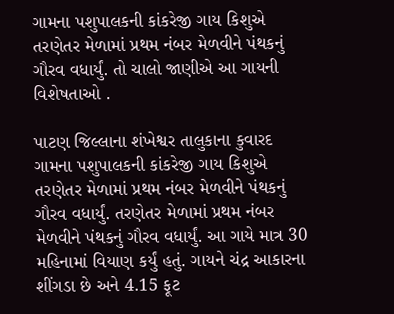ગામના પશુપાલકની કાંકરેજી ગાય કિશુએ તરણેતર મેળામાં પ્રથમ નંબર મેળવીને પંથકનું ગૌરવ વધાર્યું. તો ચાલો જાણીએ આ ગાયની વિશેષતાઓ .

પાટણ જિલ્લાના શંખેશ્વર તાલુકાના કુવારદ ગામના પશુપાલકની કાંકરેજી ગાય કિશુએ તરણેતર મેળામાં પ્રથમ નંબર મેળવીને પંથકનું ગૌરવ વધાર્યું. તરણેતર મેળામાં પ્રથમ નંબર મેળવીને પંથકનું ગૌરવ વધાર્યું. આ ગાયે માત્ર 30 મહિનામાં વિયાણ કર્યું હતું. ગાયને ચંદ્ર આકારના શીંગડા છે અને 4.15 ફૂટ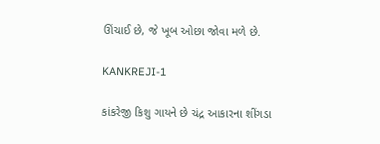ઊંચાઈ છે, જે ખૂબ ઓછા જોવા મળે છે.

KANKREJI-1

કાંકરેજી કિશુ ગાયને છે ચંદ્ર આકારના શીંગડા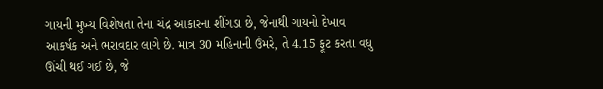ગાયની મુખ્ય વિશેષતા તેના ચંદ્ર આકારના શીંગડા છે, જેનાથી ગાયનો દેખાવ આકર્ષક અને ભરાવદાર લાગે છે. માત્ર 30 મહિનાની ઉંમરે, તે 4.15 ફૂટ કરતા વધુ ઊંચી થઈ ગઈ છે, જે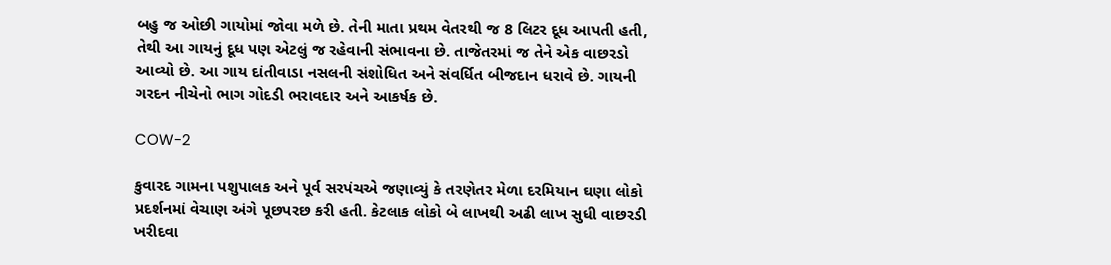બહુ જ ઓછી ગાયોમાં જોવા મળે છે. તેની માતા પ્રથમ વેતરથી જ 8 લિટર દૂધ આપતી હતી, તેથી આ ગાયનું દૂધ પણ એટલું જ રહેવાની સંભાવના છે. તાજેતરમાં જ તેને એક વાછરડો આવ્યો છે. આ ગાય દાંતીવાડા નસલની સંશોધિત અને સંવર્ધિત બીજદાન ધરાવે છે. ગાયની ગરદન નીચેનો ભાગ ગોદડી ભરાવદાર અને આકર્ષક છે.

COW-2

કુવારદ ગામના પશુપાલક અને પૂર્વ સરપંચએ જણાવ્યું કે તરણેતર મેળા દરમિયાન ઘણા લોકો પ્રદર્શનમાં વેચાણ અંગે પૂછપરછ કરી હતી. કેટલાક લોકો બે લાખથી અઢી લાખ સુધી વાછરડી ખરીદવા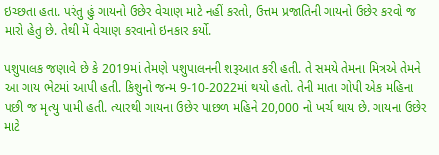ઇચ્છતા હતા. પરંતુ હું ગાયનો ઉછેર વેચાણ માટે નહીં કરતો, ઉત્તમ પ્રજાતિની ગાયનો ઉછેર કરવો જ મારો હેતુ છે. તેથી મેં વેચાણ કરવાનો ઇનકાર કર્યો.

પશુપાલક જણાવે છે કે 2019માં તેમણે પશુપાલનની શરૂઆત કરી હતી. તે સમયે તેમના મિત્રએ તેમને આ ગાય ભેટમાં આપી હતી. કિશુનો જન્મ 9-10-2022માં થયો હતો. તેની માતા ગોપી એક મહિના પછી જ મૃત્યુ પામી હતી. ત્યારથી ગાયના ઉછેર પાછળ મહિને 20,000 નો ખર્ચ થાય છે. ગાયના ઉછેર માટે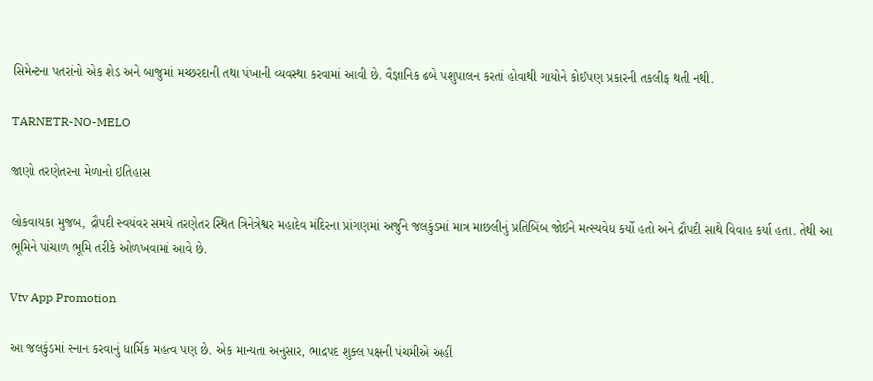સિમેન્ટના પતરાંનો એક શેડ અને બાજુમાં મચ્છરદાની તથા પંખાની વ્યવસ્થા કરવામાં આવી છે. વૈજ્ઞાનિક ઢબે પશુપાલન કરતાં હોવાથી ગાયોને કોઈપણ પ્રકારની તકલીફ થતી નથી.

TARNETR-NO-MELO

જાણો તરણેતરના મેળાનો ઇતિહાસ

લોકવાયકા મુજબ, દ્રૌપદી સ્વયંવર સમયે તરણેતર સ્થિત ત્રિનેત્રેશ્વર મહાદેવ મંદિરના પ્રાંગણમાં અર્જુને જલકુંડમાં માત્ર માછલીનું પ્રતિબિંબ જોઈને મત્સ્યવેધ કર્યો હતો અને દ્રૌપદી સાથે વિવાહ કર્યા હતા. તેથી આ ભૂમિને પાંચાળ ભૂમિ તરીકે ઓળખવામાં આવે છે.

Vtv App Promotion

આ જલકુંડમાં સ્નાન કરવાનું ધાર્મિક મહત્વ પણ છે. એક માન્યતા અનુસાર, ભાદ્રપદ શુક્લ પક્ષની પંચમીએ અહીં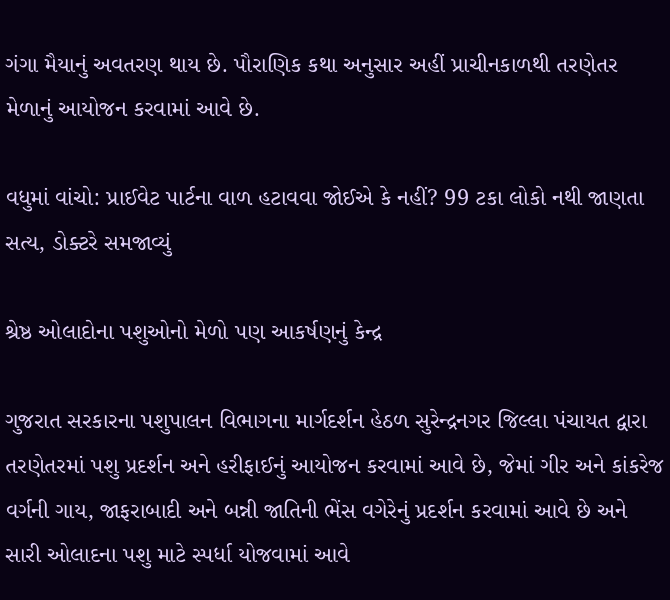ગંગા મૈયાનું અવતરણ થાય છે. પૌરાણિક કથા અનુસાર અહીં પ્રાચીનકાળથી તરણેતર મેળાનું આયોજન કરવામાં આવે છે.

વધુમાં વાંચો: પ્રાઈવેટ પાર્ટના વાળ હટાવવા જોઈએ કે નહીં? 99 ટકા લોકો નથી જાણતા સત્ય, ડોક્ટરે સમજાવ્યું

શ્રેષ્ઠ ઓલાદોના પશુઓનો મેળો પણ આકર્ષણનું કેન્દ્ર

ગુજરાત સરકારના પશુપાલન વિભાગના માર્ગદર્શન હેઠળ સુરેન્દ્રનગર જિલ્લા પંચાયત દ્વારા તરણેતરમાં પશુ પ્રદર્શન અને હરીફાઈનું આયોજન કરવામાં આવે છે, જેમાં ગીર અને કાંકરેજ વર્ગની ગાય, જાફરાબાદી અને બન્ની જાતિની ભેંસ વગેરેનું પ્રદર્શન કરવામાં આવે છે અને સારી ઓલાદના પશુ માટે સ્પર્ધા યોજવામાં આવે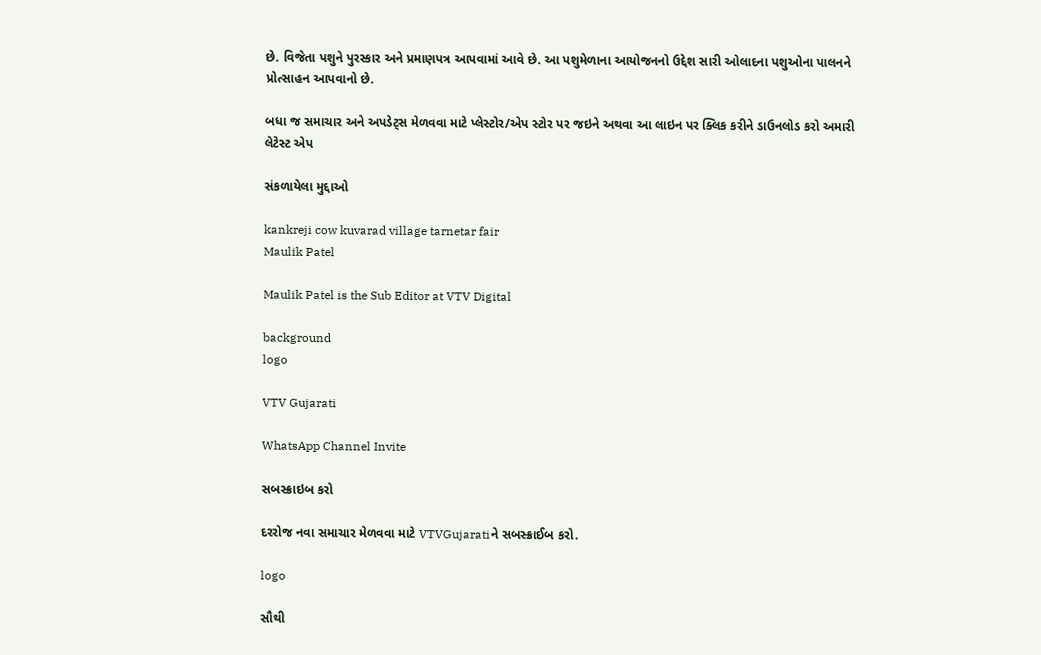છે. વિજેતા પશુને પુરસ્કાર અને પ્રમાણપત્ર આપવામાં આવે છે. આ પશુમેળાના આયોજનનો ઉદ્દેશ સારી ઓલાદના પશુઓના પાલનને પ્રોત્સાહન આપવાનો છે.

બધા જ સમાચાર અને અપડેટ્સ મેળવવા માટે પ્લેસ્ટોર/એપ સ્ટોર પર જઇને અથવા આ લાઇન પર ક્લિક કરીને ડાઉનલોડ કરો અમારી લેટેસ્ટ એપ

સંકળાયેલા મુદ્દાઓ

kankreji cow kuvarad village tarnetar fair
Maulik Patel

Maulik Patel is the Sub Editor at VTV Digital

background
logo

VTV Gujarati

WhatsApp Channel Invite

સબસ્ક્રાઇબ કરો

દરરોજ નવા સમાચાર મેળવવા માટે VTVGujaratiને સબસ્ક્રાઈબ કરો.

logo

સૌથી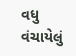વધુ વંચાયેલું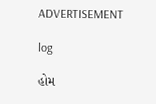ADVERTISEMENT

log

હોમ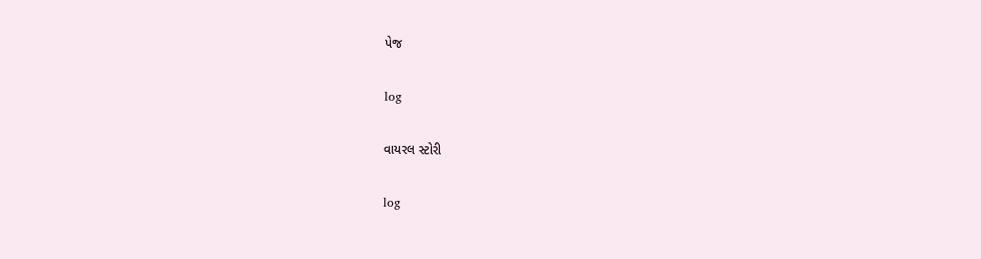પેજ

log

વાયરલ સ્ટોરી

log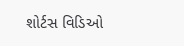શોર્ટસ વિડિઓ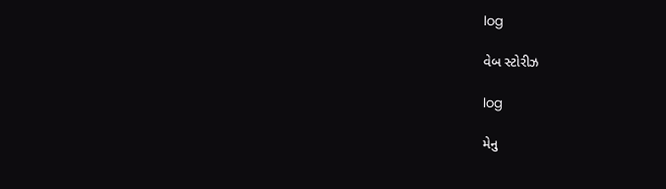log

વેબ સ્ટોરીઝ

log

મેનુ